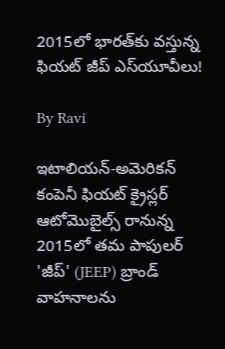2015లో భారత్‌కు వస్తున్న ఫియట్ జీప్ ఎస్‌యూవీలు!

By Ravi

ఇటాలియన్-అమెరికన్ కంపెనీ ఫియట్ క్రైస్లర్ ఆటోమొబైల్స్ రానున్న 2015లో తమ పాపులర్ 'జీప్' (JEEP) బ్రాండ్ వాహనాలను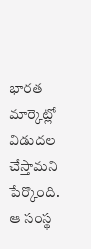భారత మార్కెట్లో విడుదల చేస్తామని పేర్కొంది. ఆ సంస్థ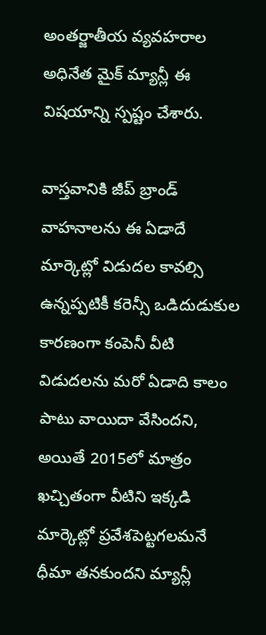అంతర్జాతీయ వ్యవహరాల అధినేత మైక్ మ్యాన్లీ ఈ విషయాన్ని స్పష్టం చేశారు.

వాస్తవానికి జీప్ బ్రాండ్ వాహనాలను ఈ ఏడాదే మార్కెట్లో విడుదల కావల్సి ఉన్నప్పటికీ కరెన్సీ ఒడిదుడుకుల కారణంగా కంపెనీ వీటి విడుదలను మరో ఏడాది కాలం పాటు వాయిదా వేసిందని, అయితే 2015లో మాత్రం ఖచ్చితంగా వీటిని ఇక్కడి మార్కెట్లో ప్రవేశపెట్టగలమనే ధీమా తనకుందని మ్యాన్లీ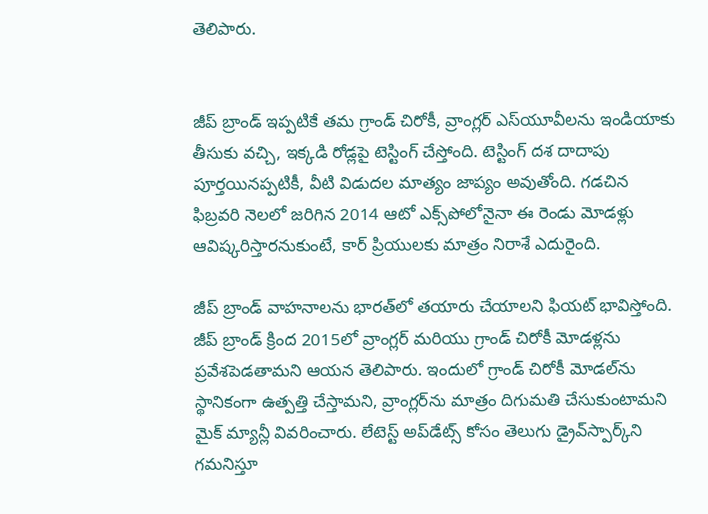తెలిపారు.


జీప్ బ్రాండ్ ఇప్పటికే తమ గ్రాండ్ చిరోకీ, వ్రాంగ్లర్ ఎస్‌యూవీలను ఇండియాకు తీసుకు వచ్చి, ఇక్కడి రోడ్లపై టెస్టింగ్ చేస్తోంది. టెస్టింగ్ దశ దాదాపు పూర్తయినప్పటికీ, వీటి విడుదల మాత్యం జాప్యం అవుతోంది. గడచిన ఫిబ్రవరి నెలలో జరిగిన 2014 ఆటో ఎక్స్‌పోలోనైనా ఈ రెండు మోడళ్లు ఆవిష్కరిస్తారనుకుంటే, కార్ ప్రియులకు మాత్రం నిరాశే ఎదురైంది.

జీప్ బ్రాండ్ వాహనాలను భారత్‌లో తయారు చేయాలని ఫియట్ భావిస్తోంది. జీప్ బ్రాండ్ క్రింద 2015లో వ్రాంగ్లర్ మరియు గ్రాండ్ చిరోకీ మోడళ్లను ప్రవేశపెడతామని ఆయన తెలిపారు. ఇందులో గ్రాండ్ చిరోకీ మోడల్‌ను స్థానికంగా ఉత్పత్తి చేస్తామని, వ్రాంగ్లర్‌ను మాత్రం దిగుమతి చేసుకుంటామని మైక్ మ్యాన్లీ వివరించారు. లేటెస్ట్ అప్‌డేట్స్ కోసం తెలుగు డ్రైవ్‌స్పార్క్‌ని గమనిస్తూ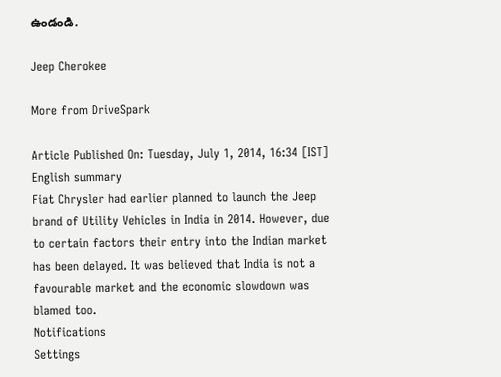ఉండండి.

Jeep Cherokee

More from DriveSpark

Article Published On: Tuesday, July 1, 2014, 16:34 [IST]
English summary
Fiat Chrysler had earlier planned to launch the Jeep brand of Utility Vehicles in India in 2014. However, due to certain factors their entry into the Indian market has been delayed. It was believed that India is not a favourable market and the economic slowdown was blamed too.
Notifications
Settings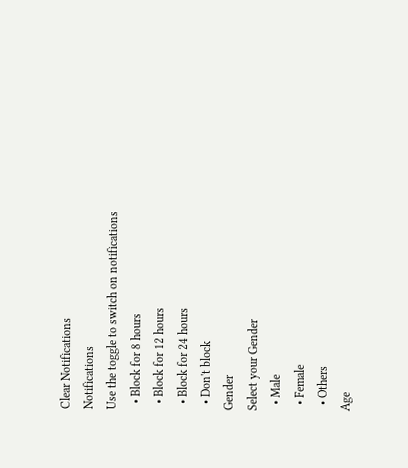Clear Notifications
Notifications
Use the toggle to switch on notifications
  • Block for 8 hours
  • Block for 12 hours
  • Block for 24 hours
  • Don't block
Gender
Select your Gender
  • Male
  • Female
  • Others
Age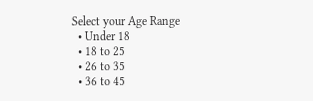Select your Age Range
  • Under 18
  • 18 to 25
  • 26 to 35
  • 36 to 45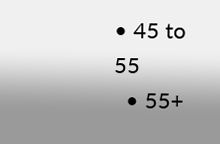• 45 to 55
  • 55+